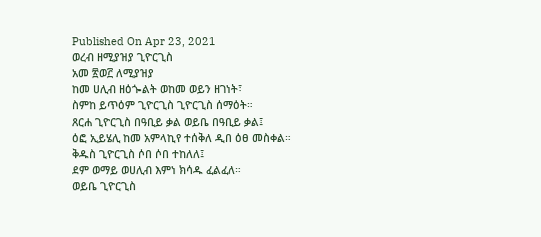Published On Apr 23, 2021
ወረብ ዘሚያዝያ ጊዮርጊስ
አመ ፳ወ፫ ለሚያዝያ
ከመ ሀሊብ ዘዕጐልት ወከመ ወይን ዘገነት፣
ስምከ ይጥዕም ጊዮርጊስ ጊዮርጊስ ሰማዕት።
ጸርሐ ጊዮርጊስ በዓቢይ ቃል ወይቤ በዓቢይ ቃል፤
ዕፎ ኢይሄሊ ከመ አምላኪየ ተሰቅለ ዲበ ዕፀ መስቀል።
ቅዱስ ጊዮርጊስ ሶበ ሶበ ተከለለ፤
ደም ወማይ ወሀሊብ እምነ ክሳዱ ፈልፈለ።
ወይቤ ጊዮርጊስ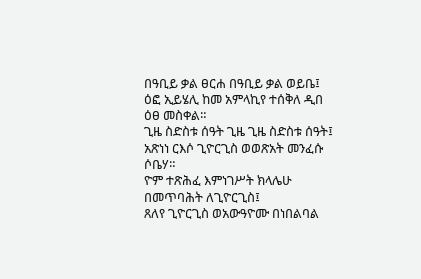በዓቢይ ቃል ፀርሐ በዓቢይ ቃል ወይቤ፤
ዕፎ ኢይሄሊ ከመ አምላኪየ ተሰቅለ ዲበ ዕፀ መስቀል።
ጊዜ ስድስቱ ሰዓት ጊዜ ጊዜ ስድስቱ ሰዓት፤
አጽነነ ርእሶ ጊዮርጊስ ወወጽአት መንፈሱ ሶቤሃ።
ዮም ተጽሕፈ እምነገሥት ክላሌሁ በመጥባሕት ለጊዮርጊስ፤
ጸለየ ጊዮርጊስ ወአውዓዮሙ በነበልባል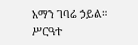አማን ገባሬ ኃይል።
ሥርዓተ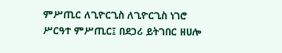ምሥጢር ለጊዮርጊስ ለጊዮርጊስ ነገሮ ሥርዓተ ምሥጢር፤ በደኃሪ ይትገበር ዘሀሎ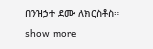በንዝኃተ ደሙ ለክርስቶስ።
show more